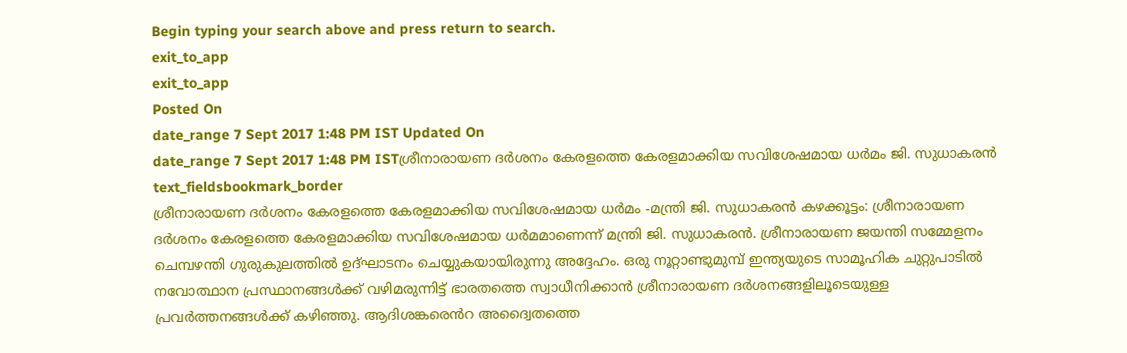Begin typing your search above and press return to search.
exit_to_app
exit_to_app
Posted On
date_range 7 Sept 2017 1:48 PM IST Updated On
date_range 7 Sept 2017 1:48 PM ISTശ്രീനാരായണ ദർശനം കേരളത്തെ കേരളമാക്കിയ സവിശേഷമായ ധർമം ജി. സുധാകരൻ
text_fieldsbookmark_border
ശ്രീനാരായണ ദർശനം കേരളത്തെ കേരളമാക്കിയ സവിശേഷമായ ധർമം -മന്ത്രി ജി. സുധാകരൻ കഴക്കൂട്ടം: ശ്രീനാരായണ ദർശനം കേരളത്തെ കേരളമാക്കിയ സവിശേഷമായ ധർമമാണെന്ന് മന്ത്രി ജി. സുധാകരൻ. ശ്രീനാരായണ ജയന്തി സമ്മേളനം ചെമ്പഴന്തി ഗുരുകുലത്തിൽ ഉദ്ഘാടനം ചെയ്യുകയായിരുന്നു അദ്ദേഹം. ഒരു നൂറ്റാണ്ടുമുമ്പ് ഇന്ത്യയുടെ സാമൂഹിക ചുറ്റുപാടിൽ നവോത്ഥാന പ്രസ്ഥാനങ്ങൾക്ക് വഴിമരുന്നിട്ട് ഭാരതത്തെ സ്വാധീനിക്കാൻ ശ്രീനാരായണ ദർശനങ്ങളിലൂടെയുള്ള പ്രവർത്തനങ്ങൾക്ക് കഴിഞ്ഞു. ആദിശങ്കരെൻറ അദ്വൈതത്തെ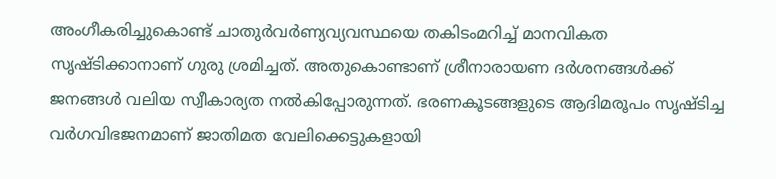അംഗീകരിച്ചുകൊണ്ട് ചാതുർവർണ്യവ്യവസ്ഥയെ തകിടംമറിച്ച് മാനവികത സൃഷ്ടിക്കാനാണ് ഗുരു ശ്രമിച്ചത്. അതുകൊണ്ടാണ് ശ്രീനാരായണ ദർശനങ്ങൾക്ക് ജനങ്ങൾ വലിയ സ്വീകാര്യത നൽകിപ്പോരുന്നത്. ഭരണകൂടങ്ങളുടെ ആദിമരൂപം സൃഷ്ടിച്ച വർഗവിഭജനമാണ് ജാതിമത വേലിക്കെട്ടുകളായി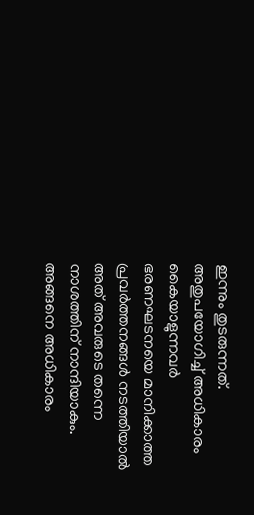ഇന്നും തുടരുന്നത്. അതുപയോഗിച്ച് അധികാരം കൈയാളുന്നവർ ഭരണഘടനയെ മാനിക്കാത്ത പ്രവർത്തനങ്ങൾ നടത്തിയാൽ അത് അവരുടെ തന്നെ നാശത്തിന് നാന്ദിയാകും. അങ്ങനെ അധികാരം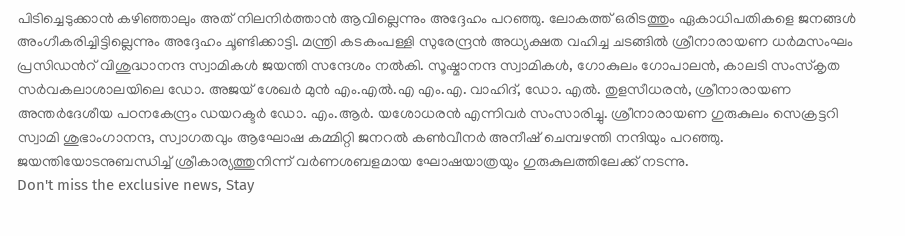പിടിച്ചെടുക്കാൻ കഴിഞ്ഞാലും അത് നിലനിർത്താൻ ആവില്ലെന്നും അദ്ദേഹം പറഞ്ഞു. ലോകത്ത് ഒരിടത്തും ഏകാധിപതികളെ ജനങ്ങൾ അംഗീകരിച്ചിട്ടില്ലെന്നും അദ്ദേഹം ചൂണ്ടിക്കാട്ടി. മന്ത്രി കടകംപള്ളി സുരേന്ദ്രൻ അധ്യക്ഷത വഹിച്ച ചടങ്ങിൽ ശ്രീനാരായണ ധർമസംഘം പ്രസിഡൻറ് വിശുദ്ധാനന്ദ സ്വാമികൾ ജയന്തി സന്ദേശം നൽകി. സൂഷ്മാനന്ദ സ്വാമികൾ, ഗോകുലം ഗോപാലൻ, കാലടി സംസ്കൃത സർവകലാശാലയിലെ ഡോ. അജയ് ശേഖർ മുൻ എം.എൽ.എ എം.എ. വാഹിദ്, ഡോ. എൽ. തുളസീധരൻ, ശ്രീനാരായണ അന്തർദേശീയ പഠനകേന്ദ്രം ഡയറക്ടർ ഡോ. എം.ആർ. യശോധരൻ എന്നിവർ സംസാരിച്ചു. ശ്രീനാരായണ ഗുരുകുലം സെക്രട്ടറി സ്വാമി ശുഭാംഗാനന്ദ, സ്വാഗതവും ആഘോഷ കമ്മിറ്റി ജനറൽ കൺവീനർ അനീഷ് ചെമ്പഴന്തി നന്ദിയും പറഞ്ഞു. ജയന്തിയോടനുബന്ധിച്ച് ശ്രീകാര്യത്തുനിന്ന് വർണശബളമായ ഘോഷയാത്രയും ഗുരുകുലത്തിലേക്ക് നടന്നു.
Don't miss the exclusive news, Stay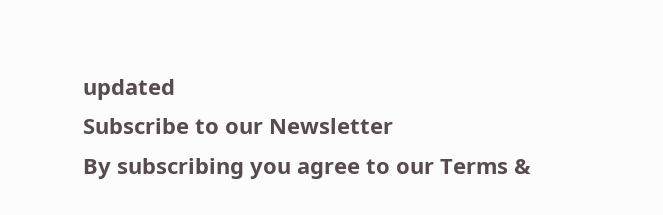updated
Subscribe to our Newsletter
By subscribing you agree to our Terms &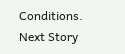Conditions.
Next Story